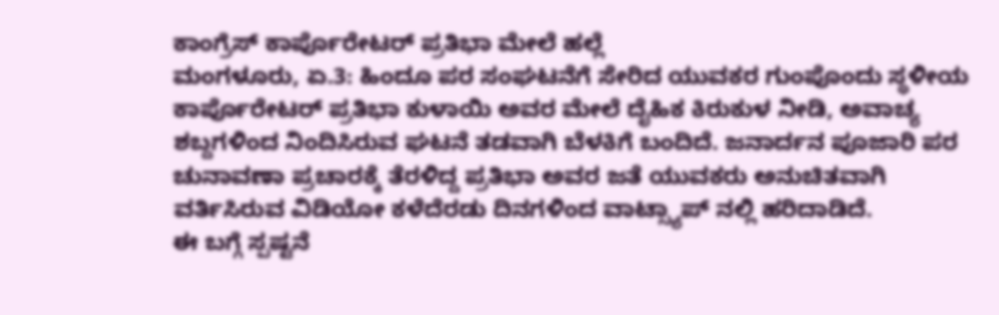ಕಾಂಗ್ರೆಸ್ ಕಾರ್ಪೊರೇಟರ್ ಪ್ರತಿಭಾ ಮೇಲೆ ಹಲ್ಲೆ
ಮಂಗಳೂರು, ಏ.3: ಹಿಂದೂ ಪರ ಸಂಘಟನೆಗೆ ಸೇರಿದ ಯುವಕರ ಗುಂಪೊಂದು ಸ್ಥಳೀಯ ಕಾರ್ಪೊರೇಟರ್ ಪ್ರತಿಭಾ ಕುಳಾಯಿ ಅವರ ಮೇಲೆ ದೈಹಿಕ ಕಿರುಕುಳ ನೀಡಿ, ಅವಾಚ್ಯ ಶಬ್ದಗಳಿಂದ ನಿಂದಿಸಿರುವ ಘಟನೆ ತಡವಾಗಿ ಬೆಳಕಿಗೆ ಬಂದಿದೆ. ಜನಾರ್ದನ ಪೂಜಾರಿ ಪರ ಚುನಾವಣಾ ಪ್ರಚಾರಕ್ಕೆ ತೆರಳಿದ್ದ ಪ್ರತಿಭಾ ಅವರ ಜತೆ ಯುವಕರು ಅನುಚಿತವಾಗಿ ವರ್ತಿಸಿರುವ ವಿಡಿಯೋ ಕಳೆದೆರಡು ದಿನಗಳಿಂದ ವಾಟ್ಸ್ಯಾಪ್ ನಲ್ಲಿ ಹರಿದಾಡಿದೆ.
ಈ ಬಗ್ಗೆ ಸ್ಪಷ್ಟನೆ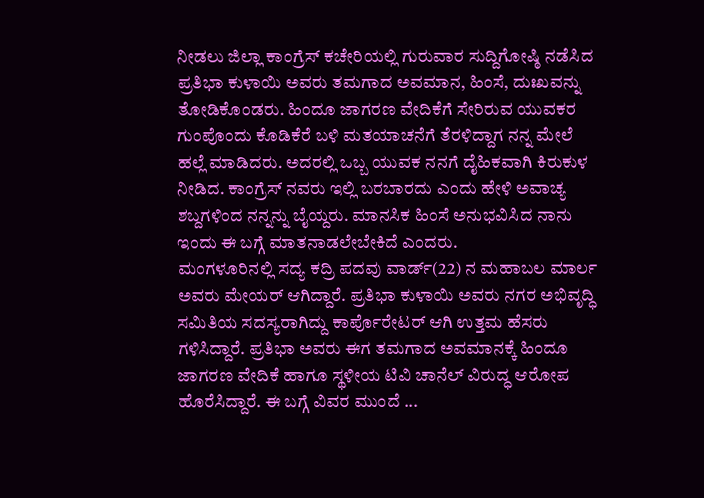ನೀಡಲು ಜಿಲ್ಲಾ ಕಾಂಗ್ರೆಸ್ ಕಚೇರಿಯಲ್ಲಿ ಗುರುವಾರ ಸುದ್ದಿಗೋಷ್ಠಿ ನಡೆಸಿದ ಪ್ರತಿಭಾ ಕುಳಾಯಿ ಅವರು ತಮಗಾದ ಅವಮಾನ, ಹಿಂಸೆ, ದುಃಖವನ್ನು ತೋಡಿಕೊಂಡರು. ಹಿಂದೂ ಜಾಗರಣ ವೇದಿಕೆಗೆ ಸೇರಿರುವ ಯುವಕರ ಗುಂಪೊಂದು ಕೊಡಿಕೆರೆ ಬಳಿ ಮತಯಾಚನೆಗೆ ತೆರಳಿದ್ದಾಗ ನನ್ನ ಮೇಲೆ ಹಲ್ಲೆ ಮಾಡಿದರು. ಅದರಲ್ಲಿ ಒಬ್ಬ ಯುವಕ ನನಗೆ ದೈಹಿಕವಾಗಿ ಕಿರುಕುಳ ನೀಡಿದ. ಕಾಂಗ್ರೆಸ್ ನವರು ಇಲ್ಲಿ ಬರಬಾರದು ಎಂದು ಹೇಳಿ ಅವಾಚ್ಯ ಶಬ್ದಗಳಿಂದ ನನ್ನನ್ನು ಬೈಯ್ದರು. ಮಾನಸಿಕ ಹಿಂಸೆ ಅನುಭವಿಸಿದ ನಾನು ಇಂದು ಈ ಬಗ್ಗೆ ಮಾತನಾಡಲೇಬೇಕಿದೆ ಎಂದರು.
ಮಂಗಳೂರಿನಲ್ಲಿ ಸದ್ಯ ಕದ್ರಿ ಪದವು ವಾರ್ಡ್(22) ನ ಮಹಾಬಲ ಮಾರ್ಲ ಅವರು ಮೇಯರ್ ಆಗಿದ್ದಾರೆ. ಪ್ರತಿಭಾ ಕುಳಾಯಿ ಅವರು ನಗರ ಅಭಿವೃದ್ಧಿ ಸಮಿತಿಯ ಸದಸ್ಯರಾಗಿದ್ದು ಕಾರ್ಪೊರೇಟರ್ ಆಗಿ ಉತ್ತಮ ಹೆಸರು ಗಳಿಸಿದ್ದಾರೆ. ಪ್ರತಿಭಾ ಅವರು ಈಗ ತಮಗಾದ ಅವಮಾನಕ್ಕೆ ಹಿಂದೂ ಜಾಗರಣ ವೇದಿಕೆ ಹಾಗೂ ಸ್ಥಳೀಯ ಟಿವಿ ಚಾನೆಲ್ ವಿರುದ್ಧ ಆರೋಪ ಹೊರೆಸಿದ್ದಾರೆ. ಈ ಬಗ್ಗೆ ವಿವರ ಮುಂದೆ ...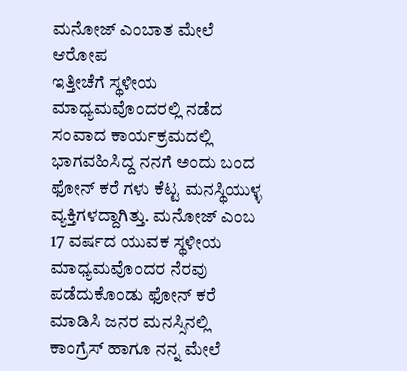ಮನೋಜ್ ಎಂಬಾತ ಮೇಲೆ ಆರೋಪ
ಇತ್ತೀಚೆಗೆ ಸ್ಥಳೀಯ ಮಾಧ್ಯಮವೊಂದರಲ್ಲಿ ನಡೆದ ಸಂವಾದ ಕಾರ್ಯಕ್ರಮದಲ್ಲಿ ಭಾಗವಹಿಸಿದ್ದ ನನಗೆ ಅಂದು ಬಂದ ಫೋನ್ ಕರೆ ಗಳು ಕೆಟ್ಟ ಮನಸ್ಥಿಯುಳ್ಳ ವ್ಯಕ್ತಿಗಳದ್ದಾಗಿತ್ತು. ಮನೋಜ್ ಎಂಬ 17 ವರ್ಷದ ಯುವಕ ಸ್ಥಳೀಯ ಮಾಧ್ಯಮವೊಂದರ ನೆರವು ಪಡೆದುಕೊಂಡು ಫೋನ್ ಕರೆ ಮಾಡಿಸಿ ಜನರ ಮನಸ್ಸಿನಲ್ಲಿ ಕಾಂಗ್ರೆಸ್ ಹಾಗೂ ನನ್ನ ಮೇಲೆ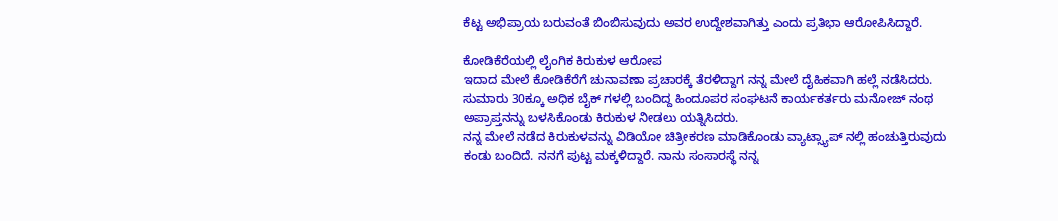ಕೆಟ್ಟ ಅಭಿಪ್ರಾಯ ಬರುವಂತೆ ಬಿಂಬಿಸುವುದು ಅವರ ಉದ್ದೇಶವಾಗಿತ್ತು ಎಂದು ಪ್ರತಿಭಾ ಆರೋಪಿಸಿದ್ದಾರೆ.

ಕೋಡಿಕೆರೆಯಲ್ಲಿ ಲೈಂಗಿಕ ಕಿರುಕುಳ ಆರೋಪ
ಇದಾದ ಮೇಲೆ ಕೋಡಿಕೆರೆಗೆ ಚುನಾವಣಾ ಪ್ರಚಾರಕ್ಕೆ ತೆರಳಿದ್ದಾಗ ನನ್ನ ಮೇಲೆ ದೈಹಿಕವಾಗಿ ಹಲ್ಲೆ ನಡೆಸಿದರು. ಸುಮಾರು 30ಕ್ಕೂ ಅಧಿಕ ಬೈಕ್ ಗಳಲ್ಲಿ ಬಂದಿದ್ದ ಹಿಂದೂಪರ ಸಂಘಟನೆ ಕಾರ್ಯಕರ್ತರು ಮನೋಜ್ ನಂಥ ಅಪ್ರಾಪ್ತನನ್ನು ಬಳಸಿಕೊಂಡು ಕಿರುಕುಳ ನೀಡಲು ಯತ್ನಿಸಿದರು.
ನನ್ನ ಮೇಲೆ ನಡೆದ ಕಿರುಕುಳವನ್ನು ವಿಡಿಯೋ ಚಿತ್ರೀಕರಣ ಮಾಡಿಕೊಂಡು ವ್ಯಾಟ್ಸ್ಯಾಪ್ ನಲ್ಲಿ ಹಂಚುತ್ತಿರುವುದು ಕಂಡು ಬಂದಿದೆ. ನನಗೆ ಪುಟ್ಟ ಮಕ್ಕಳಿದ್ದಾರೆ. ನಾನು ಸಂಸಾರಸ್ಥೆ ನನ್ನ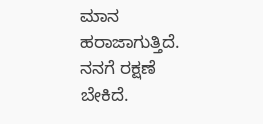ಮಾನ ಹರಾಜಾಗುತ್ತಿದೆ. ನನಗೆ ರಕ್ಷಣೆ ಬೇಕಿದೆ.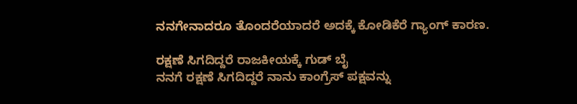ನನಗೇನಾದರೂ ತೊಂದರೆಯಾದರೆ ಅದಕ್ಕೆ ಕೋಡಿಕೆರೆ ಗ್ಯಾಂಗ್ ಕಾರಣ.

ರಕ್ಷಣೆ ಸಿಗದಿದ್ದರೆ ರಾಜಕೀಯಕ್ಕೆ ಗುಡ್ ಬೈ
ನನಗೆ ರಕ್ಷಣೆ ಸಿಗದಿದ್ದರೆ ನಾನು ಕಾಂಗ್ರೆಸ್ ಪಕ್ಷವನ್ನು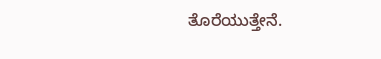ತೊರೆಯುತ್ತೇನೆ.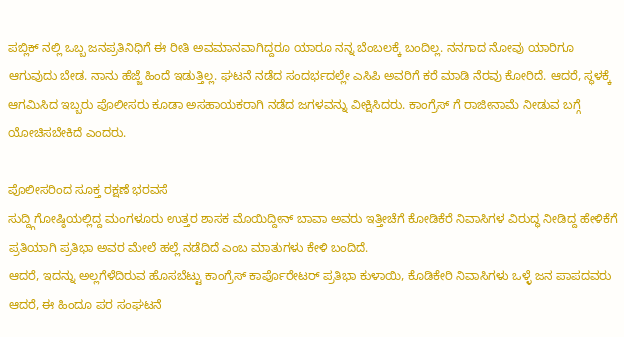ಪಬ್ಲಿಕ್ ನಲ್ಲಿ ಒಬ್ಬ ಜನಪ್ರತಿನಿಧಿಗೆ ಈ ರೀತಿ ಅವಮಾನವಾಗಿದ್ದರೂ ಯಾರೂ ನನ್ನ ಬೆಂಬಲಕ್ಕೆ ಬಂದಿಲ್ಲ. ನನಗಾದ ನೋವು ಯಾರಿಗೂ ಆಗುವುದು ಬೇಡ. ನಾನು ಹೆಜ್ಜೆ ಹಿಂದೆ ಇಡುತ್ತಿಲ್ಲ. ಘಟನೆ ನಡೆದ ಸಂದರ್ಭದಲ್ಲೇ ಎಸಿಪಿ ಅವರಿಗೆ ಕರೆ ಮಾಡಿ ನೆರವು ಕೋರಿದೆ. ಆದರೆ, ಸ್ಥಳಕ್ಕೆ ಆಗಮಿಸಿದ ಇಬ್ಬರು ಪೊಲೀಸರು ಕೂಡಾ ಅಸಹಾಯಕರಾಗಿ ನಡೆದ ಜಗಳವನ್ನು ವೀಕ್ಷಿಸಿದರು. ಕಾಂಗ್ರೆಸ್ ಗೆ ರಾಜೀನಾಮೆ ನೀಡುವ ಬಗ್ಗೆ ಯೋಚಿಸಬೇಕಿದೆ ಎಂದರು.

ಪೊಲೀಸರಿಂದ ಸೂಕ್ತ ರಕ್ಷಣೆ ಭರವಸೆ
ಸುದ್ದ್ಗಿಗೋಷ್ಠಿಯಲ್ಲಿದ್ದ ಮಂಗಳೂರು ಉತ್ತರ ಶಾಸಕ ಮೊಯಿದ್ದೀನ್ ಬಾವಾ ಅವರು ಇತ್ತೀಚೆಗೆ ಕೋಡಿಕೆರೆ ನಿವಾಸಿಗಳ ವಿರುದ್ಧ ನೀಡಿದ್ದ ಹೇಳಿಕೆಗೆ ಪ್ರತಿಯಾಗಿ ಪ್ರತಿಭಾ ಅವರ ಮೇಲೆ ಹಲ್ಲೆ ನಡೆದಿದೆ ಎಂಬ ಮಾತುಗಳು ಕೇಳಿ ಬಂದಿದೆ.
ಆದರೆ, ಇದನ್ನು ಅಲ್ಲಗೆಳೆದಿರುವ ಹೊಸಬೆಟ್ಟು ಕಾಂಗ್ರೆಸ್ ಕಾರ್ಪೊರೇಟರ್ ಪ್ರತಿಭಾ ಕುಳಾಯಿ, ಕೊಡಿಕೇರಿ ನಿವಾಸಿಗಳು ಒಳ್ಳೆ ಜನ ಪಾಪದವರು ಆದರೆ, ಈ ಹಿಂದೂ ಪರ ಸಂಘಟನೆ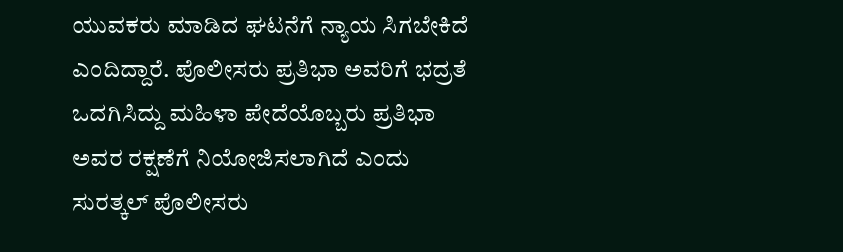ಯುವಕರು ಮಾಡಿದ ಘಟನೆಗೆ ನ್ಯಾಯ ಸಿಗಬೇಕಿದೆ ಎಂದಿದ್ದಾರೆ. ಪೊಲೀಸರು ಪ್ರತಿಭಾ ಅವರಿಗೆ ಭದ್ರತೆ ಒದಗಿಸಿದ್ದು ಮಹಿಳಾ ಪೇದೆಯೊಬ್ಬರು ಪ್ರತಿಭಾ ಅವರ ರಕ್ಷಣೆಗೆ ನಿಯೋಜಿಸಲಾಗಿದೆ ಎಂದು ಸುರತ್ಕಲ್ ಪೊಲೀಸರು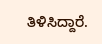ತಿಳಿಸಿದ್ದಾರೆ.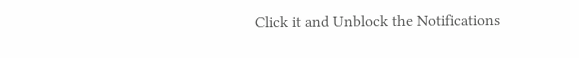Click it and Unblock the Notifications